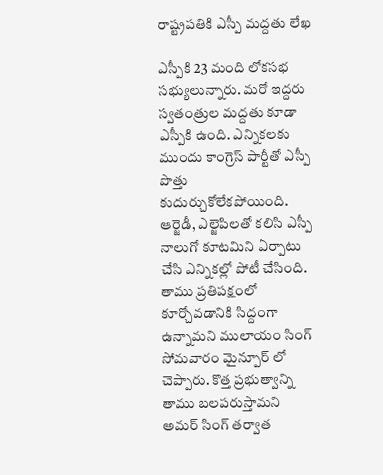రాష్ట్రపతికి ఎస్పీ మద్దతు లేఖ

ఎస్పీకి 23 మంది లోకసభ సభ్యులున్నారు. మరో ఇద్దరు స్వతంత్రుల మద్దతు కూడా ఎస్పీకి ఉంది. ఎన్నికలకు ముందు కాంగ్రెస్ పార్టీతో ఎస్పీ పొత్తు కుదుర్చుకోలేకపోయింది. ఆర్జెడీ, ఎల్జెపిలతో కలిసి ఎస్పీ నాలుగో కూటమిని ఏర్పాటు చేసి ఎన్నికల్లో పోటీ చేసింది. తాము ప్రతిపక్షంలో కూర్చోవడానికి సిద్దంగా ఉన్నామని ములాయం సింగ్ సోమవారం మైన్పూర్ లో చెప్పారు. కొత్త ప్రభుత్వాన్ని తాము బలపరుస్తామని అమర్ సింగ్ తర్వాత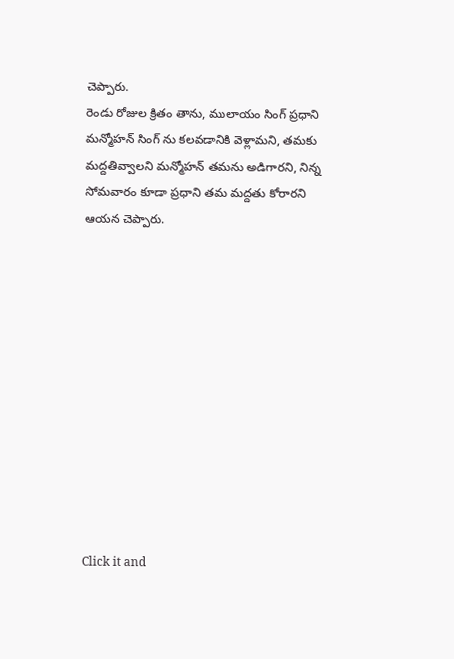చెప్పారు.
రెండు రోజుల క్రితం తాను, ములాయం సింగ్ ప్రధాని మన్మోహన్ సింగ్ ను కలవడానికి వెళ్లామని, తమకు మద్దతివ్వాలని మన్మోహన్ తమను అడిగారని, నిన్న సోమవారం కూడా ప్రధాని తమ మద్దతు కోరారని ఆయన చెప్పారు.












Click it and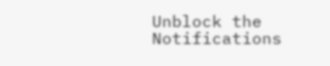Unblock the Notifications